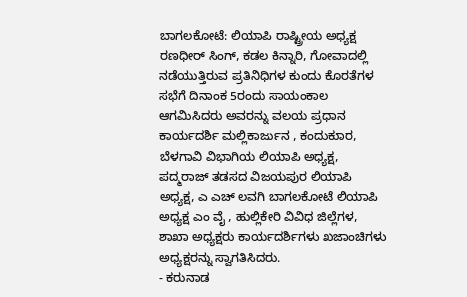ಬಾಗಲಕೋಟೆ: ಲಿಯಾಪಿ ರಾಷ್ಟ್ರೀಯ ಅಧ್ಯಕ್ಷ ರಣಧೀರ್ ಸಿಂಗ್, ಕಡಲ ಕಿನ್ನಾರಿ, ಗೋವಾದಲ್ಲಿ ನಡೆಯುತ್ತಿರುವ ಪ್ರತಿನಿಧಿಗಳ ಕುಂದು ಕೊರತೆಗಳ ಸಭೆಗೆ ದಿನಾಂಕ 5ರಂದು ಸಾಯಂಕಾಲ ಆಗಮಿಸಿದರು ಅವರನ್ನು ವಲಯ ಪ್ರಧಾನ ಕಾರ್ಯದರ್ಶಿ ಮಲ್ಲಿಕಾರ್ಜುನ , ಕಂದುಕುಾರ, ಬೆಳಗಾವಿ ವಿಭಾಗಿಯ ಲಿಯಾಪಿ ಅಧ್ಯಕ್ಷ, ಪದ್ಮರಾಜ್ ತಡಸದ ವಿಜಯಪುರ ಲಿಯಾಪಿ ಅಧ್ಯಕ್ಷ, ಎ ಎಚ್ ಲವಗಿ ಬಾಗಲಕೋಟೆ ಲಿಯಾಪಿ ಅಧ್ಯಕ್ಷ ಎಂ ವೈ , ಹುಲ್ಲಿಕೇರಿ ವಿವಿಧ ಜಿಲ್ಲೆಗಳ, ಶಾಖಾ ಅಧ್ಯಕ್ಷರು ಕಾರ್ಯದರ್ಶಿಗಳು ಖಜಾಂಚಿಗಳು ಅಧ್ಯಕ್ಷರನ್ನು ಸ್ವಾಗತಿಸಿದರು.
- ಕರುನಾಡ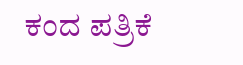ಕಂದ ಪತ್ರಿಕೆ